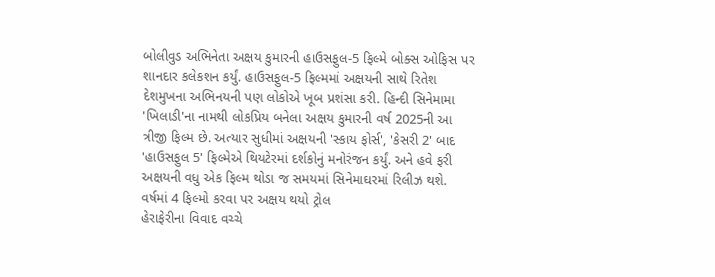બોલીવુડ અભિનેતા અક્ષય કુમારની હાઉસફુલ-5 ફિલ્મે બોક્સ ઓફિસ પર શાનદાર કલેકશન કર્યું. હાઉસફુલ-5 ફિલ્મમાં અક્ષયની સાથે રિતેશ દેશમુખના અભિનયની પણ લોકોએ ખૂબ પ્રશંસા કરી. હિન્દી સિનેમામા 'ખિલાડી'ના નામથી લોકપ્રિય બનેલા અક્ષય કુમારની વર્ષ 2025ની આ ત્રીજી ફિલ્મ છે. અત્યાર સુધીમાં અક્ષયની 'સ્કાય ફોર્સ', 'કેસરી 2' બાદ 'હાઉસફુલ 5' ફિલ્મેએ થિયટેરમાં દર્શકોનું મનોરંજન કર્યું. અને હવે ફરી અક્ષયની વધુ એક ફિલ્મ થોડા જ સમયમાં સિનેમાઘરમાં રિલીઝ થશે.
વર્ષમાં 4 ફિલ્મો કરવા પર અક્ષય થયો ટ્રોલ
હેરાફેરીના વિવાદ વચ્ચે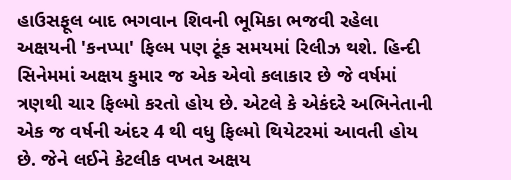હાઉસફૂલ બાદ ભગવાન શિવની ભૂમિકા ભજવી રહેલા અક્ષયની 'કનપ્પા' ફિલ્મ પણ ટૂંક સમયમાં રિલીઝ થશે. હિન્દી સિનેમમાં અક્ષય કુમાર જ એક એવો કલાકાર છે જે વર્ષમાં ત્રણથી ચાર ફિલ્મો કરતો હોય છે. એટલે કે એકંદરે અભિનેતાની એક જ વર્ષની અંદર 4 થી વધુ ફિલ્મો થિયેટરમાં આવતી હોય છે. જેને લઈને કેટલીક વખત અક્ષય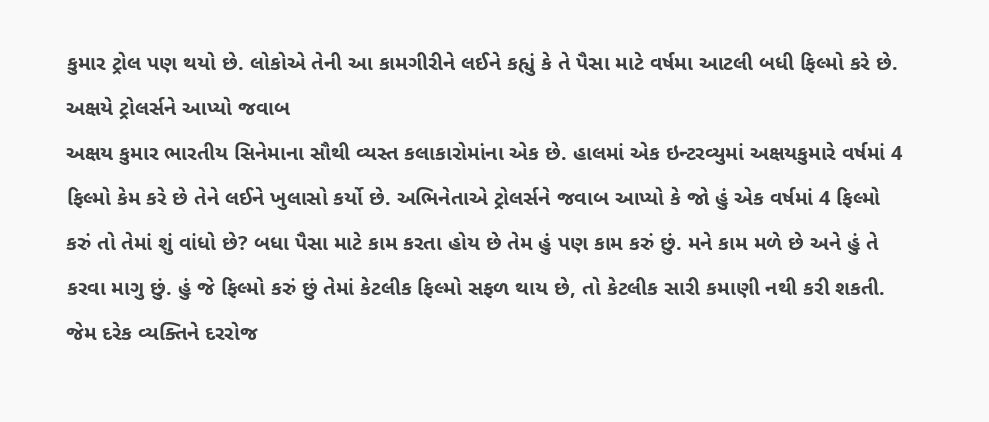કુમાર ટ્રોલ પણ થયો છે. લોકોએ તેની આ કામગીરીને લઈને કહ્યું કે તે પૈસા માટે વર્ષમા આટલી બધી ફિલ્મો કરે છે.
અક્ષયે ટ્રોલર્સને આપ્યો જવાબ
અક્ષય કુમાર ભારતીય સિનેમાના સૌથી વ્યસ્ત કલાકારોમાંના એક છે. હાલમાં એક ઇન્ટરવ્યુમાં અક્ષયકુમારે વર્ષમાં 4 ફિલ્મો કેમ કરે છે તેને લઈને ખુલાસો કર્યો છે. અભિનેતાએ ટ્રોલર્સને જવાબ આપ્યો કે જો હું એક વર્ષમાં 4 ફિલ્મો કરું તો તેમાં શું વાંધો છે? બધા પૈસા માટે કામ કરતા હોય છે તેમ હું પણ કામ કરું છું. મને કામ મળે છે અને હું તે કરવા માગુ છું. હું જે ફિલ્મો કરું છું તેમાં કેટલીક ફિલ્મો સફળ થાય છે, તો કેટલીક સારી કમાણી નથી કરી શકતી. જેમ દરેક વ્યક્તિને દરરોજ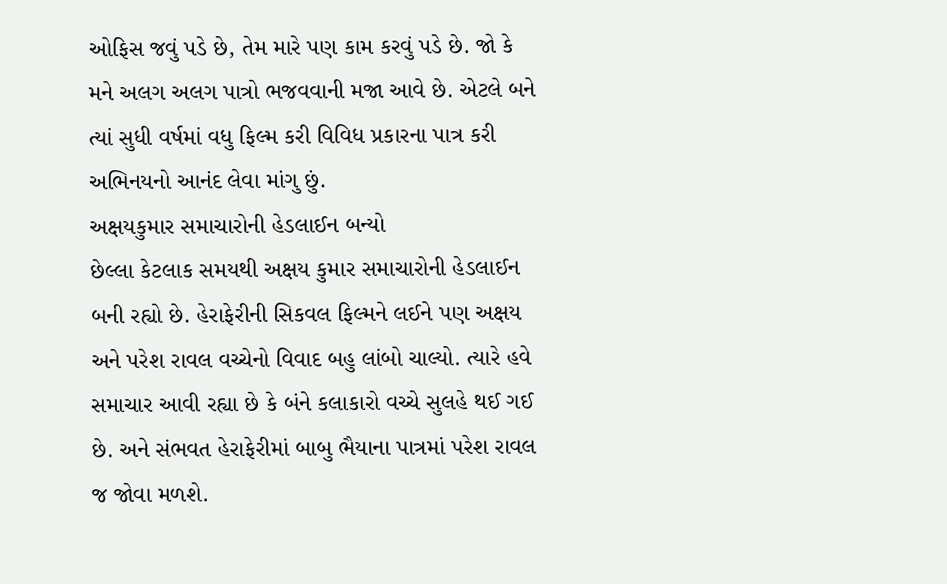ઓફિસ જવું પડે છે, તેમ મારે પણ કામ કરવું પડે છે. જો કે મને અલગ અલગ પાત્રો ભજવવાની મજા આવે છે. એટલે બને ત્યાં સુધી વર્ષમાં વધુ ફિલ્મ કરી વિવિધ પ્રકારના પાત્ર કરી અભિનયનો આનંદ લેવા માંગુ છું.
અક્ષયકુમાર સમાચારોની હેડલાઈન બન્યો
છેલ્લા કેટલાક સમયથી અક્ષય કુમાર સમાચારોની હેડલાઈન બની રહ્યો છે. હેરાફેરીની સિકવલ ફિલ્મને લઈને પણ અક્ષય અને પરેશ રાવલ વચ્ચેનો વિવાદ બહુ લાંબો ચાલ્યો. ત્યારે હવે સમાચાર આવી રહ્યા છે કે બંને કલાકારો વચ્ચે સુલહે થઈ ગઈ છે. અને સંભવત હેરાફેરીમાં બાબુ ભૈયાના પાત્રમાં પરેશ રાવલ જ જોવા મળશે.